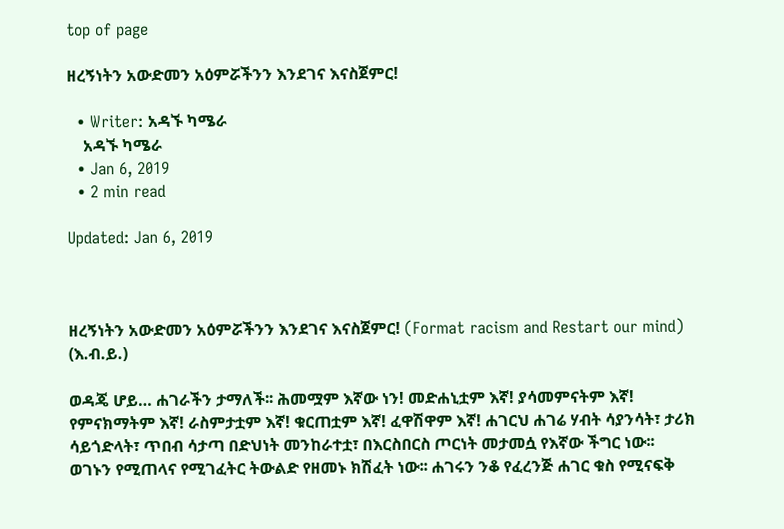top of page

ዘረኝነትን አውድመን አዕምሯችንን እንደገና እናስጀምር!

  • Writer: አዳኙ ካሜራ
    አዳኙ ካሜራ
  • Jan 6, 2019
  • 2 min read

Updated: Jan 6, 2019



ዘረኝነትን አውድመን አዕምሯችንን እንደገና እናስጀምር! (Format racism and Restart our mind) (እ.ብ.ይ.)

ወዳጄ ሆይ… ሐገራችን ታማለች፡፡ ሕመሟም እኛው ነን! መድሐኒቷም እኛ! ያሳመምናትም እኛ! የምናክማትም እኛ! ራስምታቷም እኛ! ቁርጠቷም እኛ! ፈዋሽዋም እኛ! ሐገርህ ሐገሬ ሃብት ሳያንሳት፣ ታሪክ ሳይጎድላት፣ ጥበብ ሳታጣ በድህነት መንከራተቷ፣ በእርስበርስ ጦርነት መታመሷ የእኛው ችግር ነው፡፡ ወገኑን የሚጠላና የሚገፈትር ትውልድ የዘመኑ ክሽፈት ነው፡፡ ሐገሩን ንቆ የፈረንጅ ሐገር ቁስ የሚናፍቅ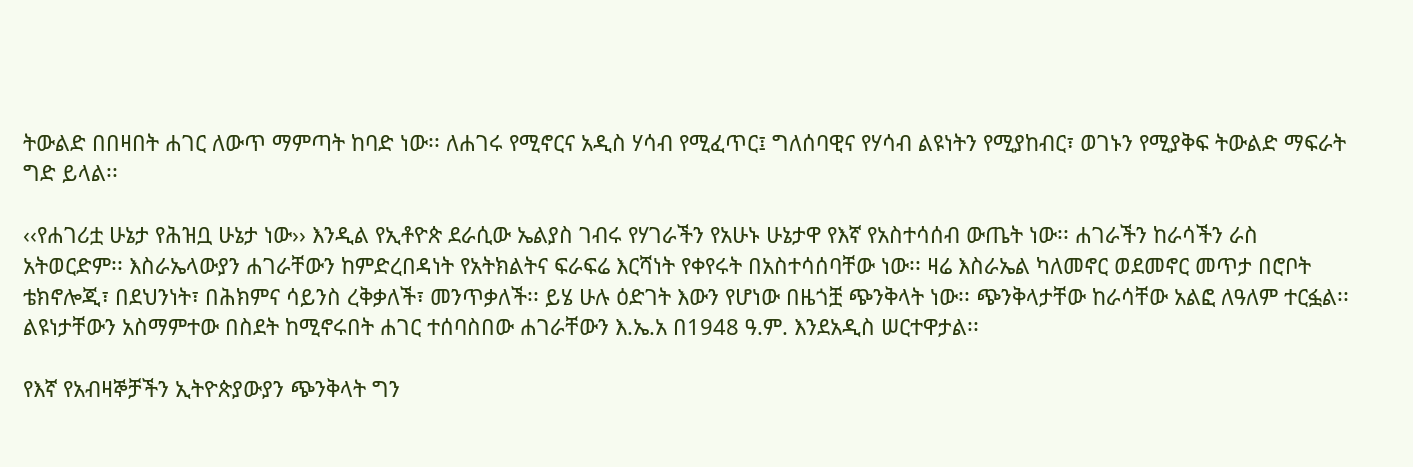ትውልድ በበዛበት ሐገር ለውጥ ማምጣት ከባድ ነው፡፡ ለሐገሩ የሚኖርና አዲስ ሃሳብ የሚፈጥር፤ ግለሰባዊና የሃሳብ ልዩነትን የሚያከብር፣ ወገኑን የሚያቅፍ ትውልድ ማፍራት ግድ ይላል፡፡

‹‹የሐገሪቷ ሁኔታ የሕዝቧ ሁኔታ ነው›› እንዲል የኢቶዮጵ ደራሲው ኤልያስ ገብሩ የሃገራችን የአሁኑ ሁኔታዋ የእኛ የአስተሳሰብ ውጤት ነው፡፡ ሐገራችን ከራሳችን ራስ አትወርድም፡፡ እስራኤላውያን ሐገራቸውን ከምድረበዳነት የአትክልትና ፍራፍሬ እርሻነት የቀየሩት በአስተሳሰባቸው ነው፡፡ ዛሬ እስራኤል ካለመኖር ወደመኖር መጥታ በሮቦት ቴክኖሎጂ፣ በደህንነት፣ በሕክምና ሳይንስ ረቅቃለች፣ መንጥቃለች፡፡ ይሄ ሁሉ ዕድገት እውን የሆነው በዜጎቿ ጭንቅላት ነው፡፡ ጭንቅላታቸው ከራሳቸው አልፎ ለዓለም ተርፏል፡፡ ልዩነታቸውን አስማምተው በስደት ከሚኖሩበት ሐገር ተሰባስበው ሐገራቸውን እ.ኤ.አ በ1948 ዓ.ም. እንደአዲስ ሠርተዋታል፡፡

የእኛ የአብዛኞቻችን ኢትዮጵያውያን ጭንቅላት ግን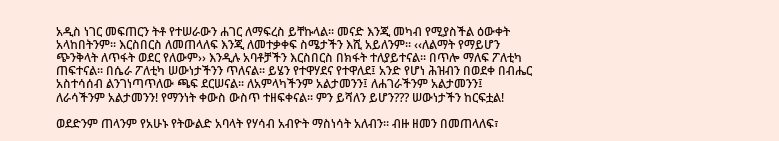አዲስ ነገር መፍጠርን ትቶ የተሠራውን ሐገር ለማፍረስ ይቸኩላል፡፡ መናድ እንጂ መካብ የሚያስችል ዕውቀት አላከበትንም፡፡ እርስበርስ ለመጠላለፍ እንጂ ለመተቃቀፍ ስሜታችን እሺ አይለንም፡፡ ‹‹ለልማት የማይሆን ጭንቅላት ለጥፋት ወደር የለውም›› እንዲሉ አባቶቻችን እርስበርስ በክፋት ተለያይተናል፡፡ በጥሎ ማለፍ ፖለቲካ ጠፍተናል፡፡ በሴራ ፖለቲካ ሠውነታችንን ጥለናል፡፡ ይሄን የተዋሃደና የተዋለደ፤ አንድ የሆነ ሕዝብን በወደቀ በብሔር አስተሳሰብ ልንገነጣጥለው ጫፍ ደርሠናል፡፡ ለአምላካችንም አልታመንን፤ ለሐገራችንም አልታመንን፤ ለራሳችንም አልታመንን! የማንነት ቀውስ ውስጥ ተዘፍቀናል፡፡ ምን ይሻለን ይሆን??? ሠውነታችን ከርፍቷል!

ወደድንም ጠላንም የአሁኑ የትውልድ አባላት የሃሳብ አብዮት ማስነሳት አለብን፡፡ ብዙ ዘመን በመጠላለፍ፣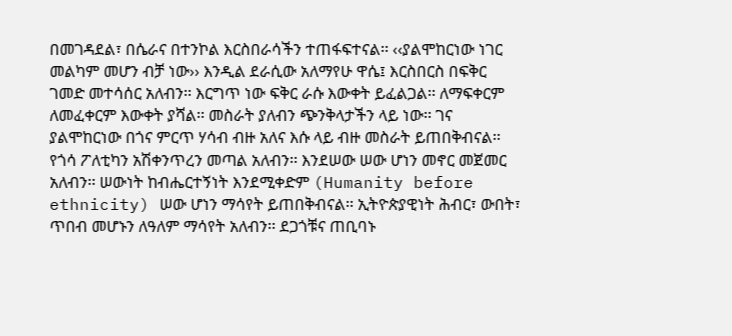በመገዳደል፣ በሴራና በተንኮል እርስበራሳችን ተጠፋፍተናል፡፡ ‹‹ያልሞከርነው ነገር መልካም መሆን ብቻ ነው›› እንዲል ደራሲው አለማየሁ ዋሴ፤ እርስበርስ በፍቅር ገመድ መተሳሰር አለብን፡፡ እርግጥ ነው ፍቅር ራሱ እውቀት ይፈልጋል፡፡ ለማፍቀርም ለመፈቀርም እውቀት ያሻል፡፡ መስራት ያለብን ጭንቅላታችን ላይ ነው፡፡ ገና ያልሞከርነው በጎና ምርጥ ሃሳብ ብዙ አለና እሱ ላይ ብዙ መስራት ይጠበቅብናል፡፡ የጎሳ ፖለቲካን አሽቀንጥረን መጣል አለብን፡፡ እንደሠው ሠው ሆነን መኖር መጀመር አለብን፡፡ ሠውነት ከብሔርተኝነት እንደሚቀድም (Humanity before ethnicity) ሠው ሆነን ማሳየት ይጠበቅብናል፡፡ ኢትዮጵያዊነት ሕብር፣ ውበት፣ ጥበብ መሆኑን ለዓለም ማሳየት አለብን፡፡ ደጋጎቹና ጠቢባኑ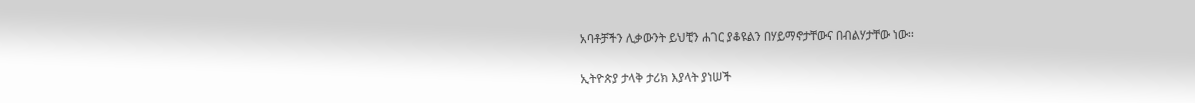አባቶቻችን ሊቃውንት ይህቺን ሐገር ያቆዩልን በሃይማኖታቸውና በብልሃታቸው ነው፡፡

ኢትዮጵያ ታላቅ ታሪክ እያላት ያነሠች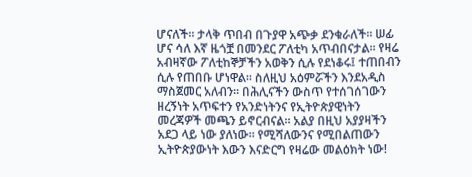ሆናለች፡፡ ታላቅ ጥበብ በጉያዋ አጭቃ ደንቁራለች፡፡ ሠፊ ሆና ሳለ እኛ ዜጎቿ በመንደር ፖለቲካ አጥብበናታል፡፡ የዛሬ አብዛኛው ፖለቲከኞቻችን አወቅን ሲሉ የደነቆሩ፤ ተጠበብን ሲሉ የጠበቡ ሆነዋል፡፡ ስለዚህ አዕምሯችን እንደአዲስ ማስጀመር አለብን፡፡ በሕሊናችን ውስጥ የተሰገሰገውን ዘረኝነት አጥፍተን የአንድነትንና የኢትዮጵያዊነትን መረጃዎች መጫን ይኖርብናል፡፡ አልያ በዚህ አያያዛችን አደጋ ላይ ነው ያለነው፡፡ የሚሻለውንና የሚበልጠውን ኢትዮጵያውነት እውን እናድርግ የዛሬው መልዕክት ነው!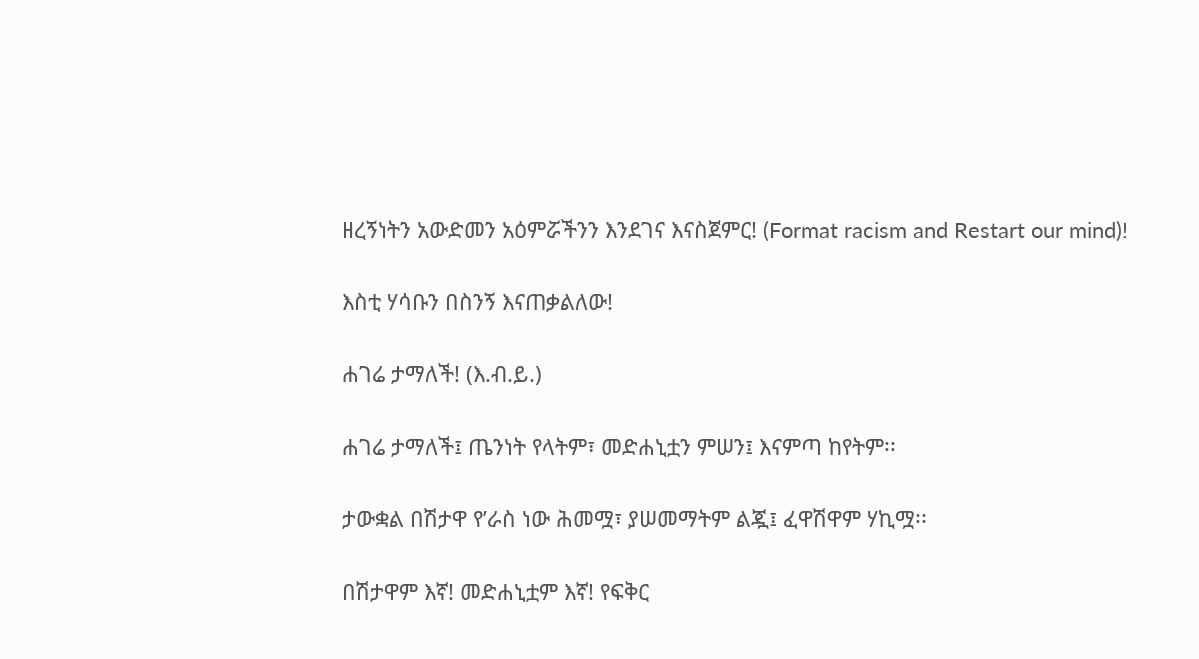ዘረኝነትን አውድመን አዕምሯችንን እንደገና እናስጀምር! (Format racism and Restart our mind)!

እስቲ ሃሳቡን በስንኝ እናጠቃልለው!

ሐገሬ ታማለች! (እ.ብ.ይ.)

ሐገሬ ታማለች፤ ጤንነት የላትም፣ መድሐኒቷን ምሠን፤ እናምጣ ከየትም፡፡

ታውቋል በሽታዋ የ’ራስ ነው ሕመሟ፣ ያሠመማትም ልጇ፤ ፈዋሽዋም ሃኪሟ፡፡

በሽታዋም እኛ! መድሐኒቷም እኛ! የፍቅር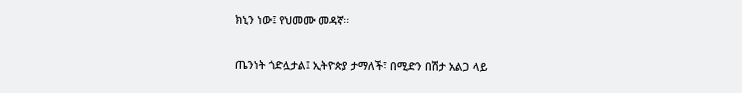ክኒን ነው፤ የህመሙ መዳኛ፡፡

ጤንነት ጎድሏታል፤ ኢትዮጵያ ታማለች፣ በሚድን በሽታ አልጋ ላይ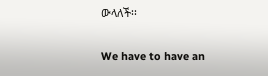ውላለች፡፡

We have to have an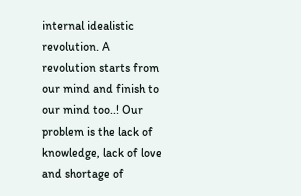internal idealistic revolution. A revolution starts from our mind and finish to our mind too..! Our problem is the lack of knowledge, lack of love and shortage of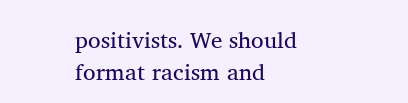positivists. We should format racism and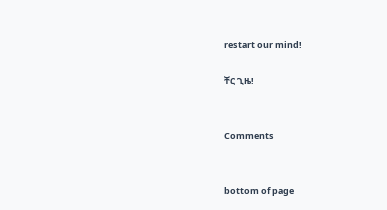restart our mind!

ቸር ጊዜ!


Comments


bottom of page